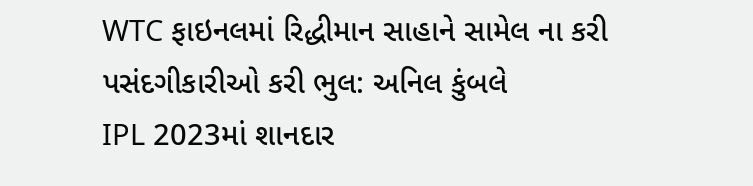WTC ફાઇનલમાં રિદ્ધીમાન સાહાને સામેલ ના કરી પસંદગીકારીઓ કરી ભુલ: અનિલ કુંબલે
IPL 2023માં શાનદાર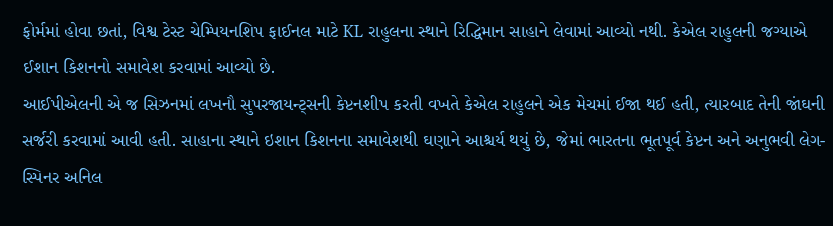ફોર્મમાં હોવા છતાં, વિશ્વ ટેસ્ટ ચેમ્પિયનશિપ ફાઈનલ માટે KL રાહુલના સ્થાને રિદ્ધિમાન સાહાને લેવામાં આવ્યો નથી. કેએલ રાહુલની જગ્યાએ ઈશાન કિશનનો સમાવેશ કરવામાં આવ્યો છે.
આઈપીએલની એ જ સિઝનમાં લખનૌ સુપરજાયન્ટ્સની કેપ્ટનશીપ કરતી વખતે કેએલ રાહુલને એક મેચમાં ઈજા થઈ હતી, ત્યારબાદ તેની જાંઘની સર્જરી કરવામાં આવી હતી. સાહાના સ્થાને ઇશાન કિશનના સમાવેશથી ઘણાને આશ્ચર્ય થયું છે, જેમાં ભારતના ભૂતપૂર્વ કેપ્ટન અને અનુભવી લેગ-સ્પિનર અનિલ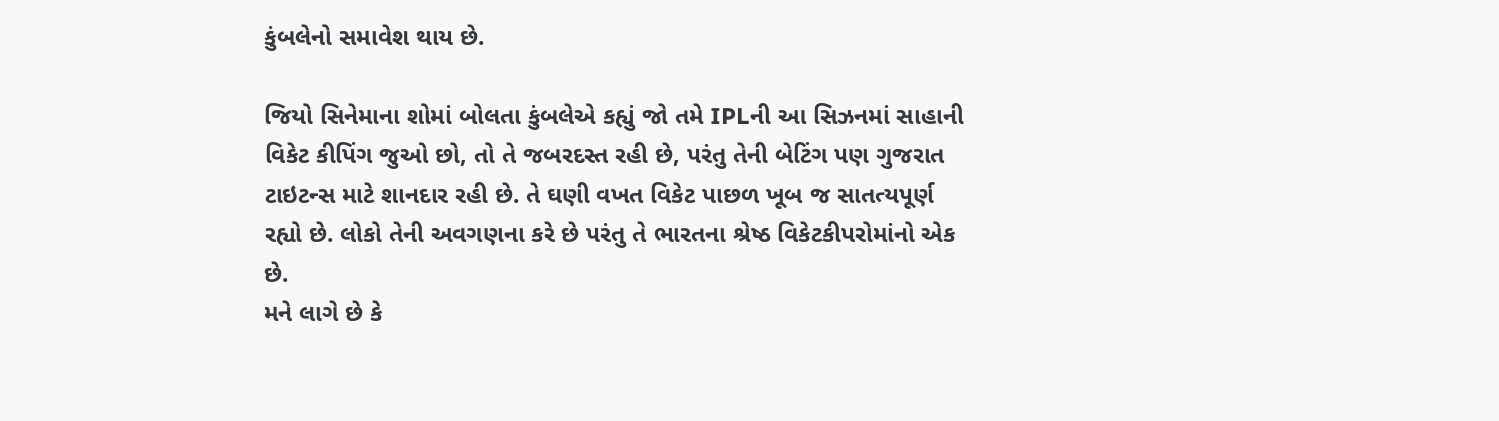કુંબલેનો સમાવેશ થાય છે.

જિયો સિનેમાના શોમાં બોલતા કુંબલેએ કહ્યું જો તમે IPLની આ સિઝનમાં સાહાની વિકેટ કીપિંગ જુઓ છો, તો તે જબરદસ્ત રહી છે, પરંતુ તેની બેટિંગ પણ ગુજરાત ટાઇટન્સ માટે શાનદાર રહી છે. તે ઘણી વખત વિકેટ પાછળ ખૂબ જ સાતત્યપૂર્ણ રહ્યો છે. લોકો તેની અવગણના કરે છે પરંતુ તે ભારતના શ્રેષ્ઠ વિકેટકીપરોમાંનો એક છે.
મને લાગે છે કે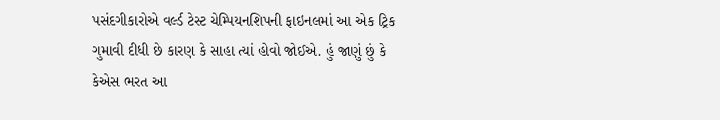પસંદગીકારોએ વર્લ્ડ ટેસ્ટ ચેમ્પિયનશિપની ફાઇનલમાં આ એક ટ્રિક ગુમાવી દીધી છે કારણ કે સાહા ત્યાં હોવો જોઈએ. હું જાણું છું કે કેએસ ભરત આ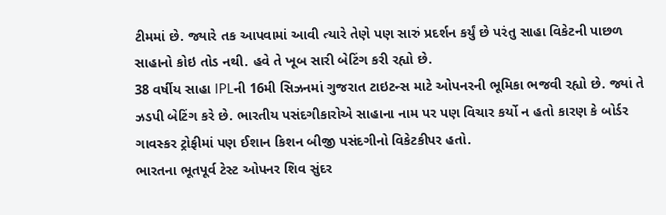ટીમમાં છે. જ્યારે તક આપવામાં આવી ત્યારે તેણે પણ સારું પ્રદર્શન કર્યું છે પરંતુ સાહા વિકેટની પાછળ સાહાનો કોઇ તોડ નથી. હવે તે ખૂબ સારી બેટિંગ કરી રહ્યો છે.
38 વર્ષીય સાહા IPLની 16મી સિઝનમાં ગુજરાત ટાઇટન્સ માટે ઓપનરની ભૂમિકા ભજવી રહ્યો છે. જ્યાં તે ઝડપી બેટિંગ કરે છે. ભારતીય પસંદગીકારોએ સાહાના નામ પર પણ વિચાર કર્યો ન હતો કારણ કે બોર્ડર ગાવસ્કર ટ્રોફીમાં પણ ઈશાન કિશન બીજી પસંદગીનો વિકેટકીપર હતો.
ભારતના ભૂતપૂર્વ ટેસ્ટ ઓપનર શિવ સુંદર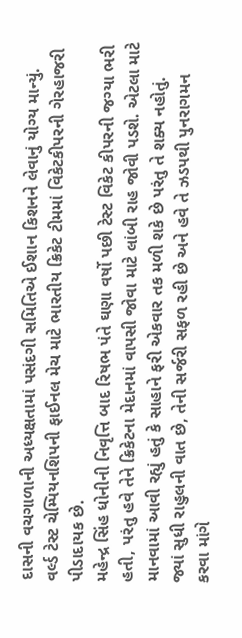દાસની વચગાળાની અધ્યક્ષતામાં પસંદગી સમિતિએ ઈશાન કિશનને લેવાનું યોગ્ય માન્યું. વર્લ્ડ ટેસ્ટ ચેમ્પિયનશિપની ફાઈનલ મેચ માટે ભારતીય ક્રિકેટ ટીમમાં વિકેટકીપરની ગેરહાજરી પીડાદાયક છે.
મહેન્દ્ર સિંહ ધોનીની નિવૃત્તિ બાદ રિષભ પંતે ઘણા વર્ષો પછી ટેસ્ટ વિકેટ કીપરની જગ્યા ભરી હતી, પરંતુ હવે તેને ક્રિકેટના મેદાનમાં વાપસી જોવા માટે લાંબી રાહ જોવી પડશે. એટલા માટે માનવામાં આવી રહ્યું હતું કે સાહાને ફરી એકવાર તક મળી શકે છે પરંતુ તે શક્ય નહોતું.
જ્યાં સુધી રાહુલની વાત છે, તેની સર્જરી સફળ રહી છે અને હવે તે ઝડપથી પુનરાગમન કરવા માંગે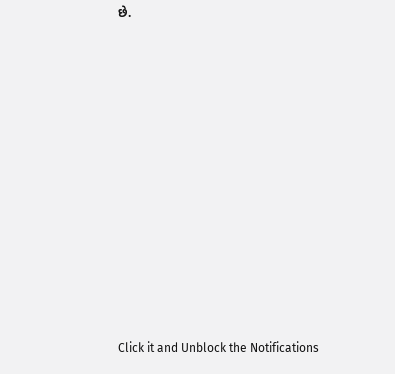છે.












Click it and Unblock the Notifications